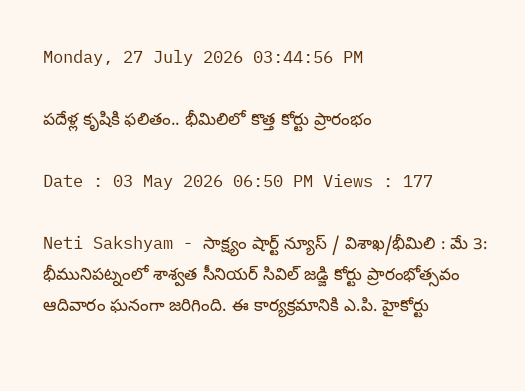Monday, 27 July 2026 03:44:56 PM

పదేళ్ల కృషికి ఫలితం.. భీమిలిలో కొత్త కోర్టు ప్రారంభం

Date : 03 May 2026 06:50 PM Views : 177

Neti Sakshyam - సాక్ష్యం షార్ట్ న్యూస్ / విశాఖ/భీమిలి : మే 3: భీమునిపట్నంలో శాశ్వత సీనియర్ సివిల్ జడ్జి కోర్టు ప్రారంభోత్సవం ఆదివారం ఘనంగా జరిగింది. ఈ కార్యక్రమానికి ఎ.పి. హైకోర్టు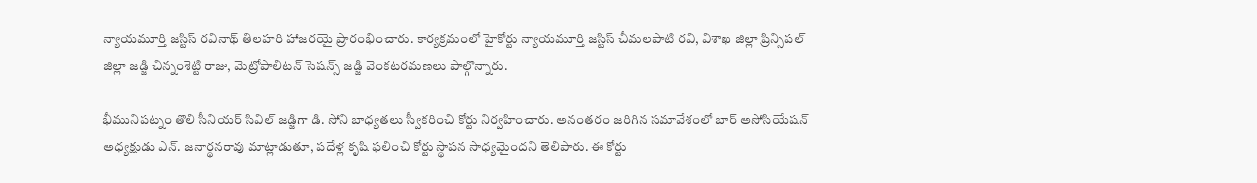న్యాయమూర్తి జస్టిస్ రవినాథ్ తిలహరి హాజరయై ప్రారంభించారు. కార్యక్రమంలో హైకోర్టు న్యాయమూర్తి జస్టిస్ చీమలపాటి రవి, విశాఖ జిల్లా ప్రిన్సిపల్ జిల్లా జడ్జి చిన్నంశెట్టి రాజు, మెట్రోపాలిటన్ సెషన్స్ జడ్జి వెంకటరమణలు పాల్గొన్నారు.

భీమునిపట్నం తొలి సీనియర్ సివిల్ జడ్జిగా డి. సోని బాధ్యతలు స్వీకరించి కోర్టు నిర్వహించారు. అనంతరం జరిగిన సమావేశంలో బార్ అసోసియేషన్ అధ్యక్షుడు ఎన్. జనార్థనరావు మాట్లాడుతూ, పదేళ్ల కృషి ఫలించి కోర్టు స్థాపన సాధ్యమైందని తెలిపారు. ఈ కోర్టు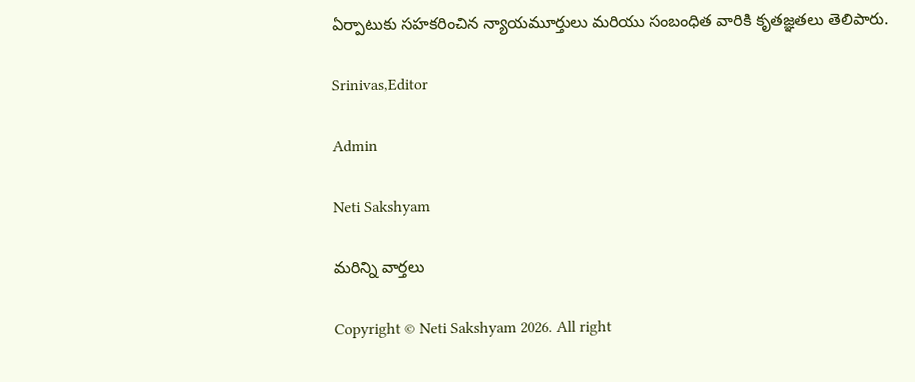ఏర్పాటుకు సహకరించిన న్యాయమూర్తులు మరియు సంబంధిత వారికి కృతజ్ఞతలు తెలిపారు.

Srinivas,Editor

Admin

Neti Sakshyam

మరిన్ని వార్తలు

Copyright © Neti Sakshyam 2026. All right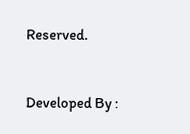Reserved.



Developed By :